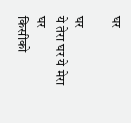घर

घर
ये तेरा घर ये मेरा घर
किसीको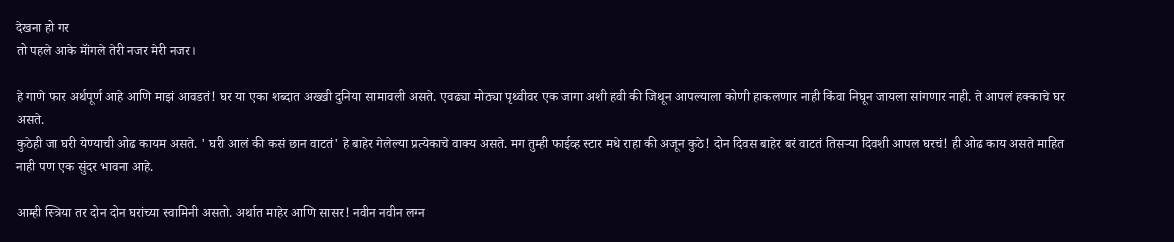देखना हो गर
तो पहले आके मॉंगले तेरी नजर मेरी नजर।

हे गाणे फार अर्थपूर्ण आहे आणि माझं आवडतं! घर या एका शब्दात अख्खी दुनिया सामावली असते. एवढ्या मोठ्या पृथ्वीवर एक जागा अशी हवी की जिथून आपल्याला कोणी हाकलणार नाही किंवा निघून जायला सांगणार नाही. ते आपलं हक्काचे घर असते.
कुठेही जा घरी येण्याची ओढ कायम असते. ' घरी आलं की कसं छान वाटतं' हे बाहेर गेलेल्या प्रत्येकाचे वाक्य असते. मग तुम्ही फाईव्ह स्टार मधे राहा की अजून कुठे! दोन दिवस बाहेर बरं वाटतं तिसऱ्या दिवशी आपल घरचं! ही ओढ काय असते माहित नाही पण एक सुंदर भावना आहे.

आम्ही स्त्रिया तर दोन दोन घरांच्या स्वामिनी असतो. अर्थात माहेर आणि सासर! नवीन नवीन लग्न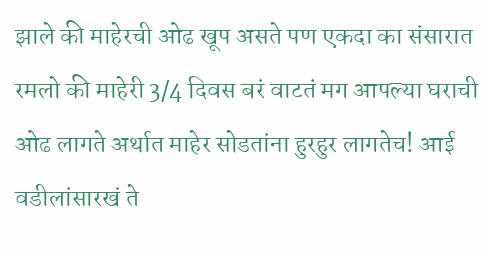झाले की माहेरची ओढ खूप असते पण एकदा का संसारात रमलो की माहेरी 3/4 दिवस बरं वाटतं मग आपल्या घराची ओढ लागते अर्थात माहेर सोडतांना हुरहुर लागतेच! आई वडीलांसारखं ते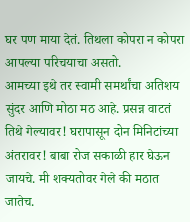घर पण माया देतं. तिथला कोपरा न कोपरा आपल्या परिचयाचा असतो.
आमच्या इथे तर स्वामी समर्थांचा अतिशय सुंदर आणि मोठा मठ आहे. प्रसन्न वाटतं तिथे गेल्यावर! घरापासून दोन मिनिटांच्या अंतरावर! बाबा रोज सकाळी हार घेऊन जायचे. मी शक्यतोवर गेले की मठात जातेच.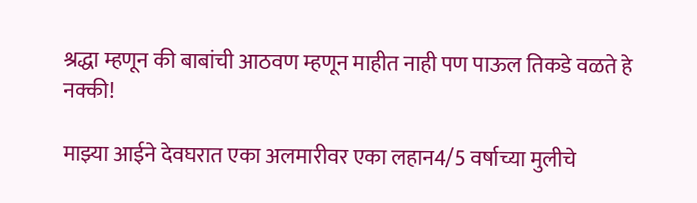श्रद्धा म्हणून की बाबांची आठवण म्हणून माहीत नाही पण पाऊल तिकडे वळते हे नक्की!

माझ्या आईने देवघरात एका अलमारीवर एका लहान4/5 वर्षाच्या मुलीचे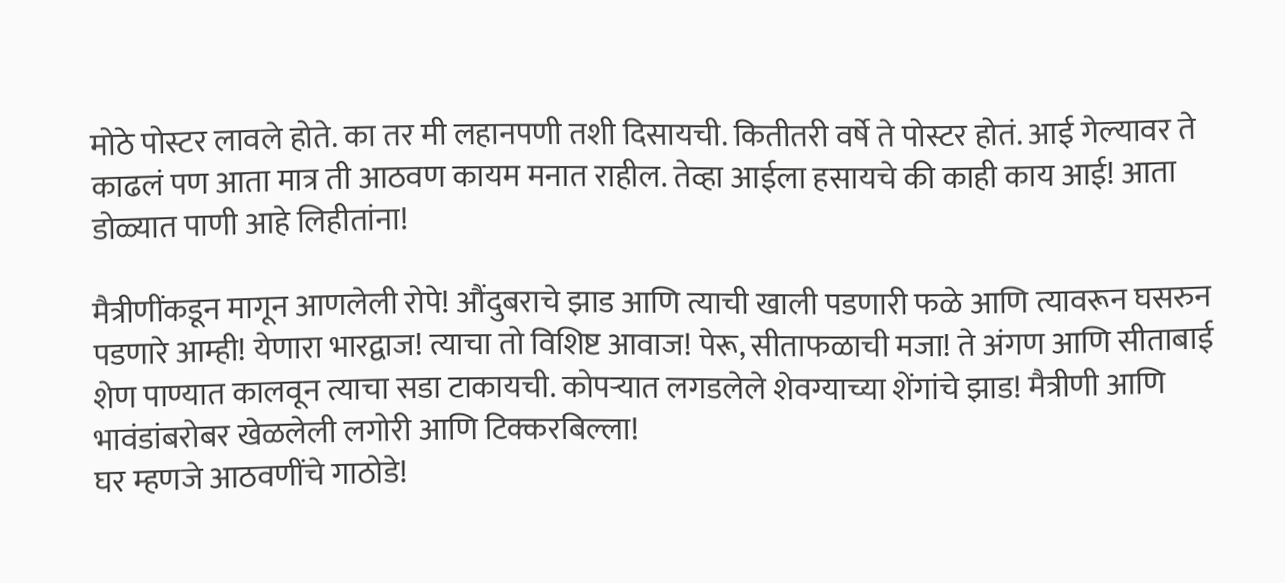मोठे पोस्टर लावले होते. का तर मी लहानपणी तशी दिसायची. कितीतरी वर्षे ते पोस्टर होतं. आई गेल्यावर ते काढलं पण आता मात्र ती आठवण कायम मनात राहील. तेव्हा आईला हसायचे की काही काय आई! आता डोळ्यात पाणी आहे लिहीतांना!

मैत्रीणींकडून मागून आणलेली रोपे! औंदुबराचे झाड आणि त्याची खाली पडणारी फळे आणि त्यावरून घसरुन पडणारे आम्ही! येणारा भारद्वाज! त्याचा तो विशिष्ट आवाज! पेरू, सीताफळाची मजा! ते अंगण आणि सीताबाई शेण पाण्यात कालवून त्याचा सडा टाकायची. कोपऱ्यात लगडलेले शेवग्याच्या शेंगांचे झाड! मैत्रीणी आणि भावंडांबरोबर खेळलेली लगोरी आणि टिक्करबिल्ला!
घर म्हणजे आठवणींचे गाठोडे!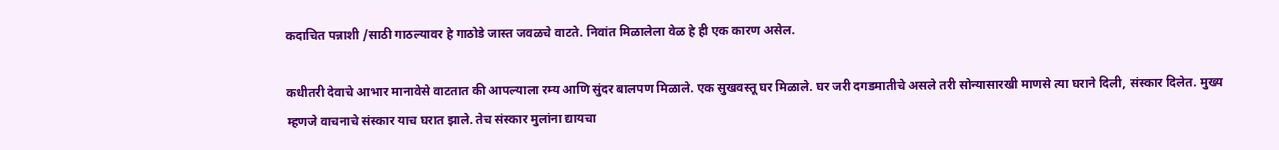कदाचित पन्नाशी /साठी गाठल्यावर हे गाठोडे जास्त जवळचे वाटते. निवांत मिळालेला वेळ हे ही एक कारण असेल.

कधीतरी देवाचे आभार मानावेसे वाटतात की आपल्याला रम्य आणि सुंदर बालपण मिळाले. एक सुखवस्तू घर मिळाले. घर जरी दगडमातीचे असले तरी सोन्यासारखी माणसे त्या घराने दिली, संस्कार दिलेत. मुख्य म्हणजे वाचनाचे संस्कार याच घरात झाले. तेच संस्कार मुलांना द्यायचा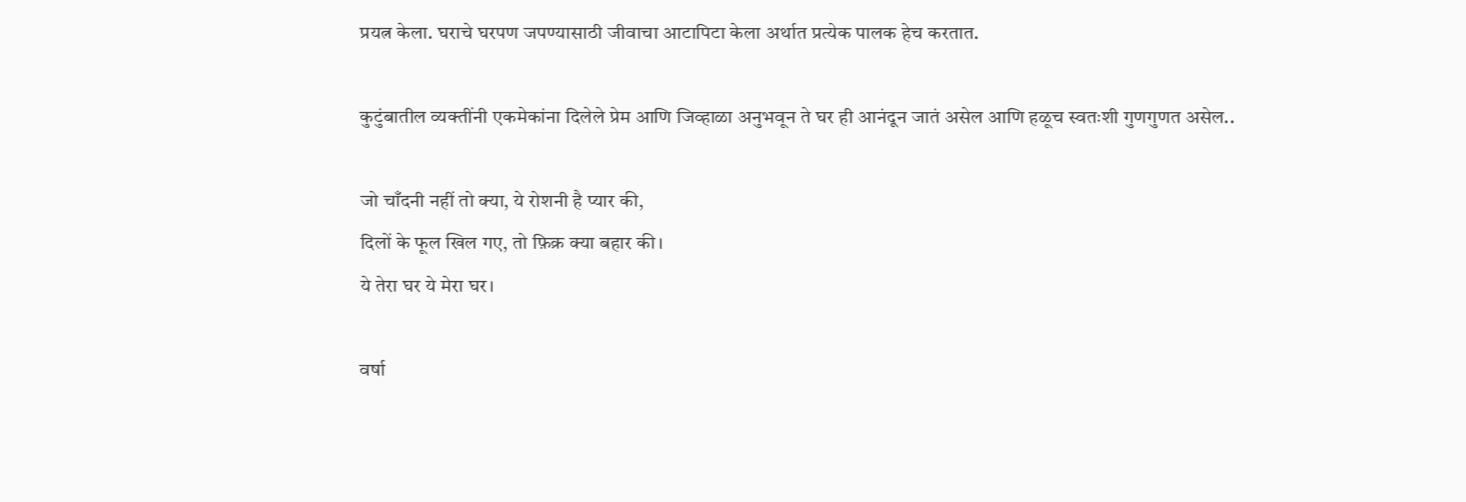प्रयत्न केला. घराचे घरपण जपण्यासाठी जीवाचा आटापिटा केला अर्थात प्रत्येक पालक हेच करतात.

कुटुंबातील व्यक्तींनी एकमेकांना दिलेले प्रेम आणि जिव्हाळा अनुभवून ते घर ही आनंदून जातं असेल आणि हळूच स्वतःशी गुणगुणत असेल..

जो चाँदनी नहीं तो क्या, ये रोशनी है प्यार की,
दिलों के फूल खिल गए, तो फ़िक्र क्या बहार की।
ये तेरा घर ये मेरा घर।

वर्षा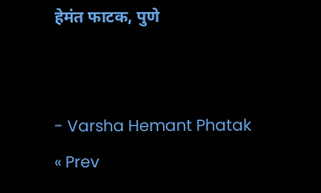हेमंत फाटक, पुणे


- Varsha Hemant Phatak
« Prev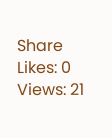Share
Likes: 0 Views: 21